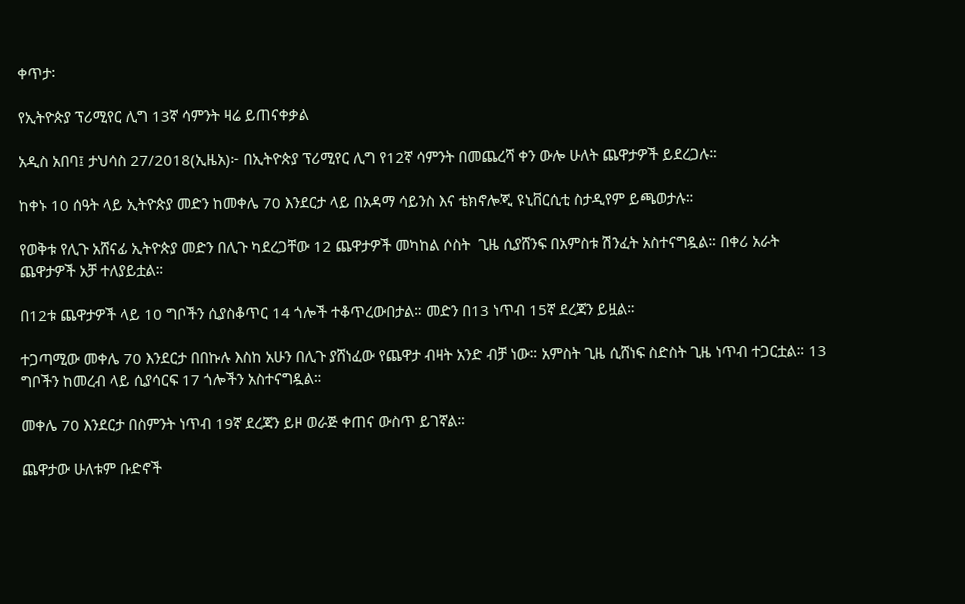ቀጥታ፡

የኢትዮጵያ ፕሪሚየር ሊግ 13ኛ ሳምንት ዛሬ ይጠናቀቃል

አዲስ አበባ፤ ታህሳስ 27/2018(ኢዜአ)፦ በኢትዮጵያ ፕሪሚየር ሊግ የ12ኛ ሳምንት በመጨረሻ ቀን ውሎ ሁለት ጨዋታዎች ይደረጋሉ።

ከቀኑ 10 ሰዓት ላይ ኢትዮጵያ መድን ከመቀሌ 70 እንደርታ ላይ በአዳማ ሳይንስ እና ቴክኖሎጂ ዩኒቨርሲቲ ስታዲየም ይጫወታሉ።

የወቅቱ የሊጉ አሸናፊ ኢትዮጵያ መድን በሊጉ ካደረጋቸው 12 ጨዋታዎች መካከል ሶስት  ጊዜ ሲያሸንፍ በአምስቱ ሽንፈት አስተናግዷል። በቀሪ አራት ጨዋታዎች አቻ ተለያይቷል።

በ12ቱ ጨዋታዎች ላይ 10 ግቦችን ሲያስቆጥር 14 ጎሎች ተቆጥረውበታል። መድን በ13 ነጥብ 15ኛ ደረጃን ይዟል።

ተጋጣሚው መቀሌ 70 እንደርታ በበኩሉ እስከ አሁን በሊጉ ያሸነፈው የጨዋታ ብዛት አንድ ብቻ ነው። አምስት ጊዜ ሲሸነፍ ስድስት ጊዜ ነጥብ ተጋርቷል። 13 ግቦችን ከመረብ ላይ ሲያሳርፍ 17 ጎሎችን አስተናግዷል።

መቀሌ 70 እንደርታ በስምንት ነጥብ 19ኛ ደረጃን ይዞ ወራጅ ቀጠና ውስጥ ይገኛል።

ጨዋታው ሁለቱም ቡድኖች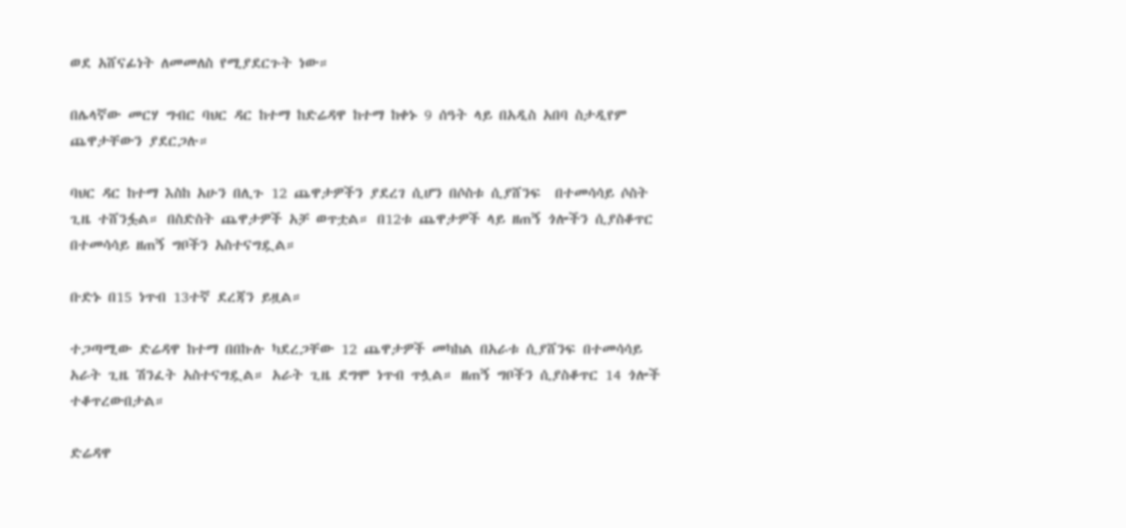ወደ አሸናፊነት ለመመለስ የሚያደርጉት ነው።

በሌላኛው መርሃ ግብር ባህር ዳር ከተማ ከድሬዳዋ ከተማ ከቀኑ 9 ሰዓት ላይ በአዲስ አበባ ስታዲየም ጨዋታቸውን ያደርጋሉ።

ባህር ዳር ከተማ እስከ አሁን በሊጉ 12 ጨዋታዎችን ያደረገ ሲሆን በሶስቱ ሲያሸንፍ  በተመሳሳይ ሶስት ጊዜ ተሸንፏል። በስድስት ጨዋታዎች አቻ ወጥቷል። በ12ቱ ጨዋታዎች ላይ ዘጠኝ ጎሎችን ሲያስቆጥር በተመሳሳይ ዘጠኝ ግቦችን አስተናግዷል።

ቡድኑ በ15 ነጥብ 13ተኛ ደረጃን ይዟል።

ተጋጣሚው ድሬዳዋ ከተማ በበኩሉ ካደረጋቸው 12 ጨዋታዎች መካከል በአራቱ ሲያሸንፍ በተመሳሳይ አራት ጊዜ ሽንፈት አስተናግዷል። አራት ጊዜ ደግሞ ነጥብ ጥሏል። ዘጠኝ ግቦችን ሲያስቆጥር 14 ጎሎች ተቆጥረውበታል።

ድሬዳዋ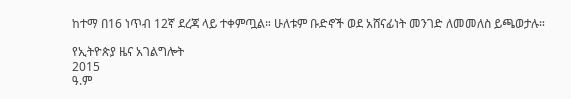ከተማ በ16 ነጥብ 12ኛ ደረጃ ላይ ተቀምጧል። ሁለቱም ቡድኖች ወደ አሸናፊነት መንገድ ለመመለስ ይጫወታሉ።

የኢትዮጵያ ዜና አገልግሎት
2015
ዓ.ም